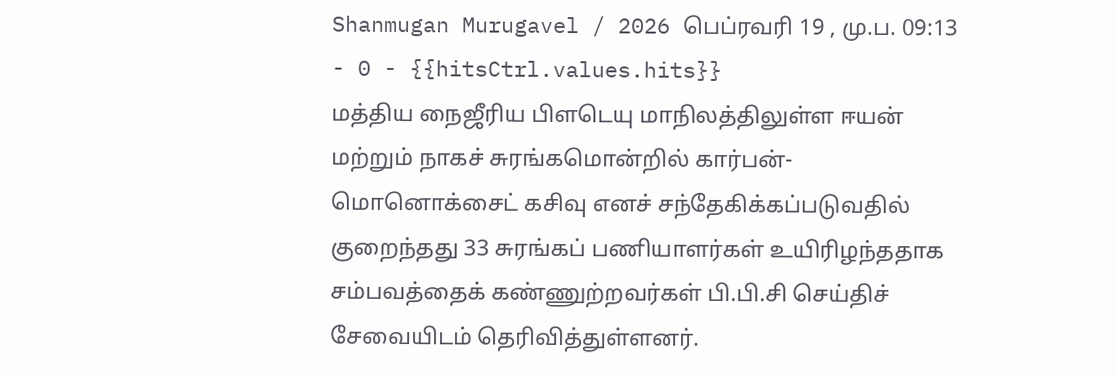Shanmugan Murugavel / 2026 பெப்ரவரி 19 , மு.ப. 09:13 - 0 - {{hitsCtrl.values.hits}}
மத்திய நைஜீரிய பிளடெயு மாநிலத்திலுள்ள ஈயன் மற்றும் நாகச் சுரங்கமொன்றில் கார்பன்-மொனொக்சைட் கசிவு எனச் சந்தேகிக்கப்படுவதில் குறைந்தது 33 சுரங்கப் பணியாளர்கள் உயிரிழந்ததாக சம்பவத்தைக் கண்ணுற்றவர்கள் பி.பி.சி செய்திச் சேவையிடம் தெரிவித்துள்ளனர்.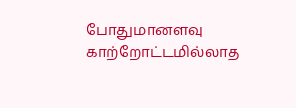போதுமானளவு காற்றோட்டமில்லாத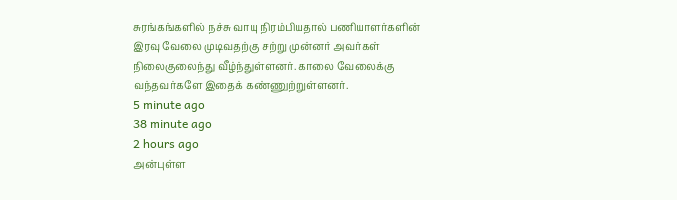சுரங்கங்களில் நச்சு வாயு நிரம்பியதால் பணியாளர்களின் இரவு வேலை முடிவதற்கு சற்று முன்னர் அவர்கள் நிலைகுலைந்து வீழ்ந்துள்ளனர். காலை வேலைக்கு வந்தவர்களே இதைக் கண்ணுற்றுள்ளனர்.
5 minute ago
38 minute ago
2 hours ago
அன்புள்ள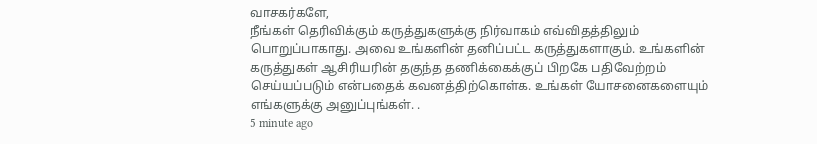வாசகர்களே,
நீங்கள் தெரிவிக்கும் கருத்துகளுக்கு நிர்வாகம் எவ்விதத்திலும் பொறுப்பாகாது. அவை உங்களின் தனிப்பட்ட கருத்துகளாகும். உங்களின் கருத்துகள் ஆசிரியரின் தகுந்த தணிக்கைக்குப் பிறகே பதிவேற்றம் செய்யப்படும் என்பதைக் கவனத்திற்கொள்க. உங்கள் யோசனைகளையும் எங்களுக்கு அனுப்புங்கள். .
5 minute ago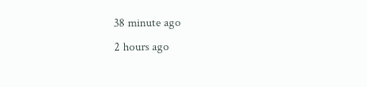38 minute ago
2 hours ago